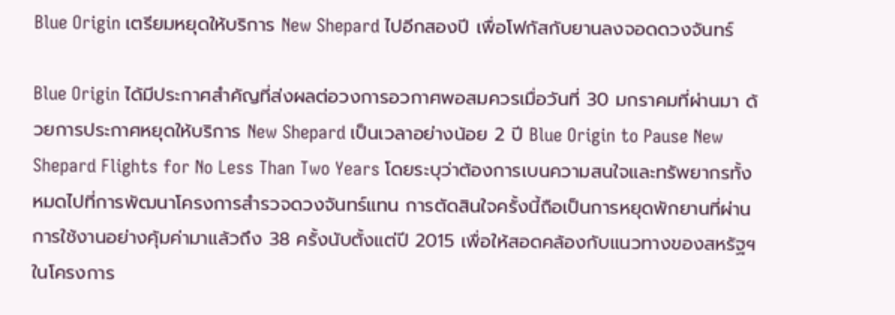Blue Origin เตรียมหยุดให้บริการ New Shepard ไปอีกสองปี เพื่อโฟกัสกับยานลงจอดดวงจันทร์

Blue Origin ได้มีประกาศสำคัญที่ส่งผลต่อวงการอวกาศพอสมควรเมื่อวันที่ 30 มกราคมที่ผ่านมา ด้วยการประกาศหยุดให้บริการ New Shepard เป็นเวลาอย่างน้อย 2 ปี Blue Origin to Pause New Shepard Flights for No Less Than Two Years โดยระบุว่าต้องการเบนความสนใจและทรัพยากรทั้งหมดไปที่การพัฒนาโครงการสำรวจดวงจันทร์แทน การตัดสินใจครั้งนี้ถือเป็นการหยุดพักยานที่ผ่านการใช้งานอย่างคุ้มค่ามาแล้วถึง 38 ครั้งนับตั้งแต่ปี 2015 เพื่อให้สอดคล้องกับแนวทางของสหรัฐฯ ในโครงการ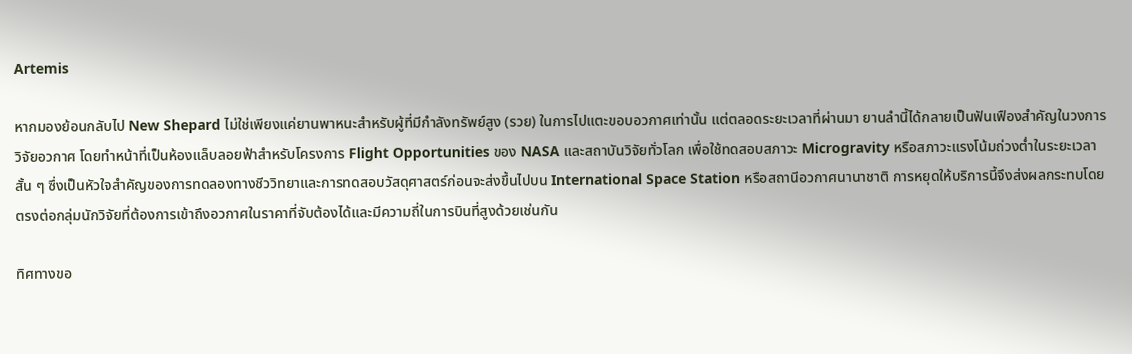Artemis

หากมองย้อนกลับไป New Shepard ไม่ใช่เพียงแค่ยานพาหนะสำหรับผู้ที่มีกำลังทรัพย์สูง (รวย) ในการไปแตะขอบอวกาศเท่านั้น แต่ตลอดระยะเวลาที่ผ่านมา ยานลำนี้ได้กลายเป็นฟันเฟืองสำคัญในวงการวิจัยอวกาศ โดยทำหน้าที่เป็นห้องแล็บลอยฟ้าสำหรับโครงการ Flight Opportunities ของ NASA และสถาบันวิจัยทั่วโลก เพื่อใช้ทดสอบสภาวะ Microgravity หรือสภาวะแรงโน้มถ่วงต่ำในระยะเวลาสั้น ๆ ซึ่งเป็นหัวใจสำคัญของการทดลองทางชีววิทยาและการทดสอบวัสดุศาสตร์ก่อนจะส่งขึ้นไปบน International Space Station หรือสถานีอวกาศนานาชาติ การหยุดให้บริการนี้จึงส่งผลกระทบโดยตรงต่อกลุ่มนักวิจัยที่ต้องการเข้าถึงอวกาศในราคาที่จับต้องได้และมีความถี่ในการบินที่สูงด้วยเช่นกัน

ทิศทางขอ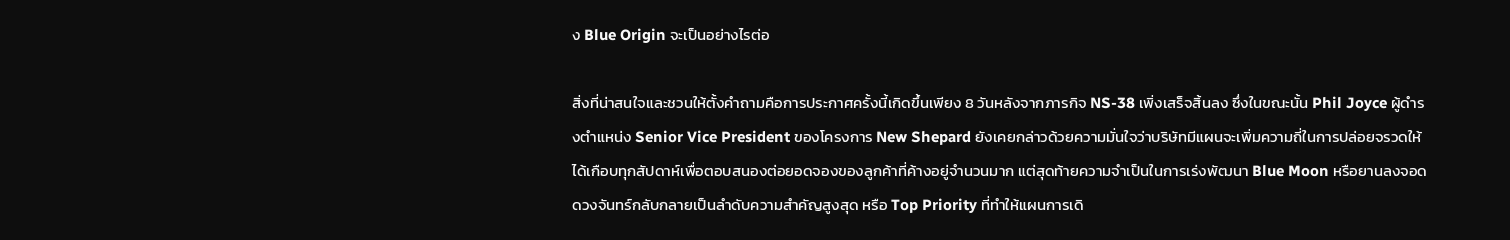ง Blue Origin จะเป็นอย่างไรต่อ

สิ่งที่น่าสนใจและชวนให้ตั้งคำถามคือการประกาศครั้งนี้เกิดขึ้นเพียง 8 วันหลังจากภารกิจ NS-38 เพิ่งเสร็จสิ้นลง ซึ่งในขณะนั้น Phil Joyce ผู้ดำรงตำแหน่ง Senior Vice President ของโครงการ New Shepard ยังเคยกล่าวด้วยความมั่นใจว่าบริษัทมีแผนจะเพิ่มความถี่ในการปล่อยจรวดให้ได้เกือบทุกสัปดาห์เพื่อตอบสนองต่อยอดจองของลูกค้าที่ค้างอยู่จำนวนมาก แต่สุดท้ายความจำเป็นในการเร่งพัฒนา Blue Moon หรือยานลงจอดดวงจันทร์กลับกลายเป็นลำดับความสำคัญสูงสุด หรือ Top Priority ที่ทำให้แผนการเดิ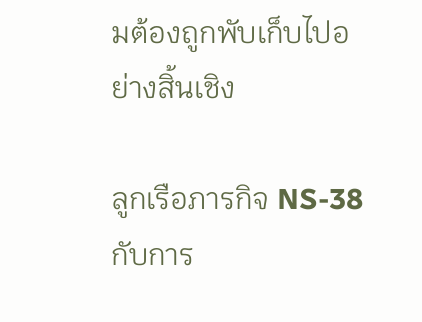มต้องถูกพับเก็บไปอย่างสิ้นเชิง

ลูกเรือภารกิจ NS-38 กับการ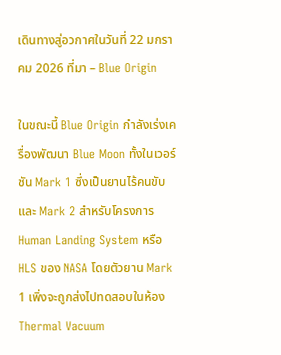เดินทางสู่อวกาศในวันที่ 22 มกราคม 2026 ที่มา – Blue Origin

ในขณะนี้ Blue Origin กำลังเร่งเครื่องพัฒนา Blue Moon ทั้งในเวอร์ชัน Mark 1 ซึ่งเป็นยานไร้คนขับ และ Mark 2 สำหรับโครงการ Human Landing System หรือ HLS ของ NASA โดยตัวยาน Mark 1 เพิ่งจะถูกส่งไปทดสอบในห้อง Thermal Vacuum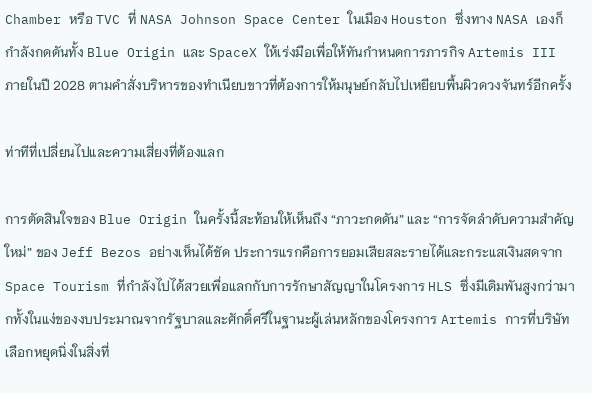Chamber หรือ TVC ที่ NASA Johnson Space Center ในเมือง Houston ซึ่งทาง NASA เองก็กำลังกดดันทั้ง Blue Origin และ SpaceX ให้เร่งมือเพื่อให้ทันกำหนดการภารกิจ Artemis III ภายในปี 2028 ตามคำสั่งบริหารของทำเนียบขาวที่ต้องการให้มนุษย์กลับไปเหยียบพื้นผิวดวงจันทร์อีกครั้ง

ท่าทีที่เปลี่ยนไปและความเสี่ยงที่ต้องแลก

การตัดสินใจของ Blue Origin ในครั้งนี้สะท้อนให้เห็นถึง “ภาวะกดดัน” และ “การจัดลำดับความสำคัญใหม่” ของ Jeff Bezos อย่างเห็นได้ชัด ประการแรกคือการยอมเสียสละรายได้และกระแสเงินสดจาก Space Tourism ที่กำลังไปได้สวยเพื่อแลกกับการรักษาสัญญาในโครงการ HLS ซึ่งมีเดิมพันสูงกว่ามากทั้งในแง่ของงบประมาณจากรัฐบาลและศักดิ์ศรีในฐานะผู้เล่นหลักของโครงการ Artemis การที่บริษัทเลือกหยุดนิ่งในสิ่งที่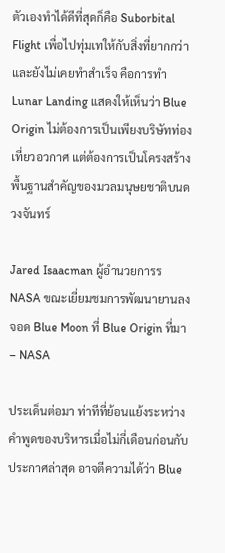ตัวเองทำได้ดีที่สุดก็คือ Suborbital Flight เพื่อไปทุ่มเทให้กับสิ่งที่ยากกว่าและยังไม่เคยทำสำเร็จ คือการทำ Lunar Landing แสดงให้เห็นว่า Blue Origin ไม่ต้องการเป็นเพียงบริษัทท่องเที่ยวอวกาศ แต่ต้องการเป็นโครงสร้างพื้นฐานสำคัญของมวลมนุษยชาติบนดวงจันทร์

Jared Isaacman ผู้อำนวยการร NASA ขณะเยี่ยมชมการพัฒนายานลงจอด Blue Moon ที่ Blue Origin ที่มา – NASA

ประเด็นต่อมา ท่าทีที่ย้อนแย้งระหว่างคำพูดของบริหารเมื่อไม่กี่เดือนก่อนกับประกาศล่าสุด อาจตีความได้ว่า Blue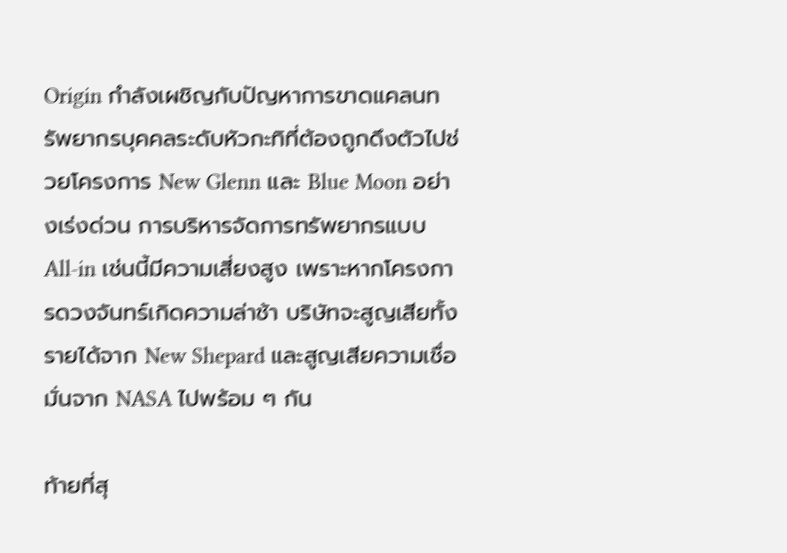Origin กำลังเผชิญกับปัญหาการขาดแคลนทรัพยากรบุคคลระดับหัวกะทิที่ต้องถูกดึงตัวไปช่วยโครงการ New Glenn และ Blue Moon อย่างเร่งด่วน การบริหารจัดการทรัพยากรแบบ All-in เช่นนี้มีความเสี่ยงสูง เพราะหากโครงการดวงจันทร์เกิดความล่าช้า บริษัทจะสูญเสียทั้งรายได้จาก New Shepard และสูญเสียความเชื่อมั่นจาก NASA ไปพร้อม ๆ กัน

ท้ายที่สุ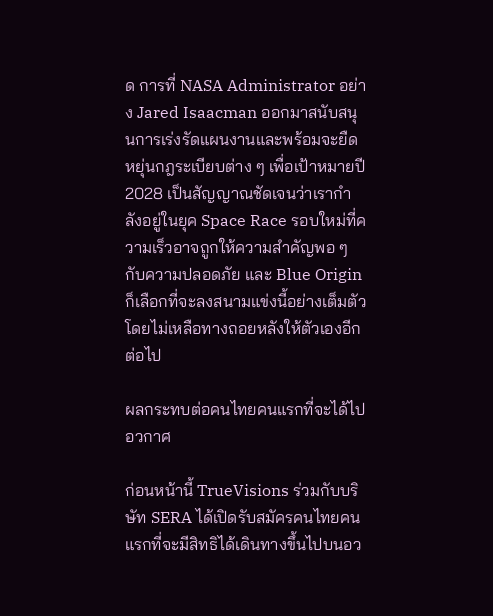ด การที่ NASA Administrator อย่าง Jared Isaacman ออกมาสนับสนุนการเร่งรัดแผนงานและพร้อมจะยืดหยุ่นกฎระเบียบต่าง ๆ เพื่อเป้าหมายปี 2028 เป็นสัญญาณชัดเจนว่าเรากำลังอยู่ในยุค Space Race รอบใหม่ที่ความเร็วอาจถูกให้ความสำคัญพอ ๆ กับความปลอดภัย และ Blue Origin ก็เลือกที่จะลงสนามแข่งนี้อย่างเต็มตัวโดยไม่เหลือทางถอยหลังให้ตัวเองอีกต่อไป

ผลกระทบต่อคนไทยคนแรกที่จะได้ไปอวกาศ

ก่อนหน้านี้ TrueVisions ร่วมกับบริษัท SERA ได้เปิดรับสมัครคนไทยคนแรกที่จะมีสิทธิได้เดินทางขึ้นไปบนอว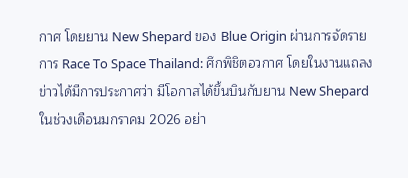กาศ โดยยาน New Shepard ของ Blue Origin ผ่านการจัดรายการ Race To Space Thailand: ศึกพิชิตอวกาศ โดยในงานแถลงข่าวได้มีการประกาศว่า มีโอกาสได้ขึ้นบินกับยาน New Shepard ในช่วงเดือนมกราคม 2026 อย่า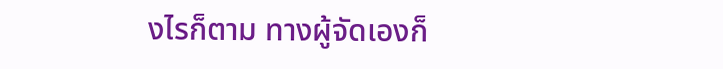งไรก็ตาม ทางผู้จัดเองก็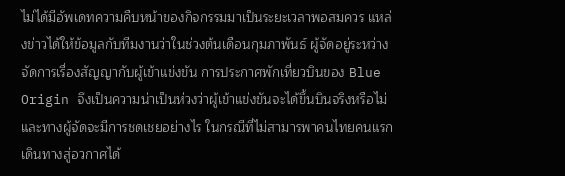ไม่ได้มีอัพเดทความคืบหน้าของกิจกรรมมาเป็นระยะเวลาพอสมควร แหล่งข่าวได้ให้ข้อมูลกับทีมงานว่าในช่วงต้นเดือนกุมภาพันธ์ ผู้จัดอยู่ระหว่างจัดการเรื่องสัญญากับผู้เข้าแข่งขัน การประกาศพักเที่ยวบินของ Blue Origin จึงเป็นความน่าเป็นห่วงว่าผู้เข้าแข่งขันจะได้ขึ้นบินจริงหรือไม่ และทางผู้จัดจะมีการชดเชยอย่างไร ในกรณีที่ไม่สามารพาคนไทยคนแรกเดินทางสู่อวกาศได้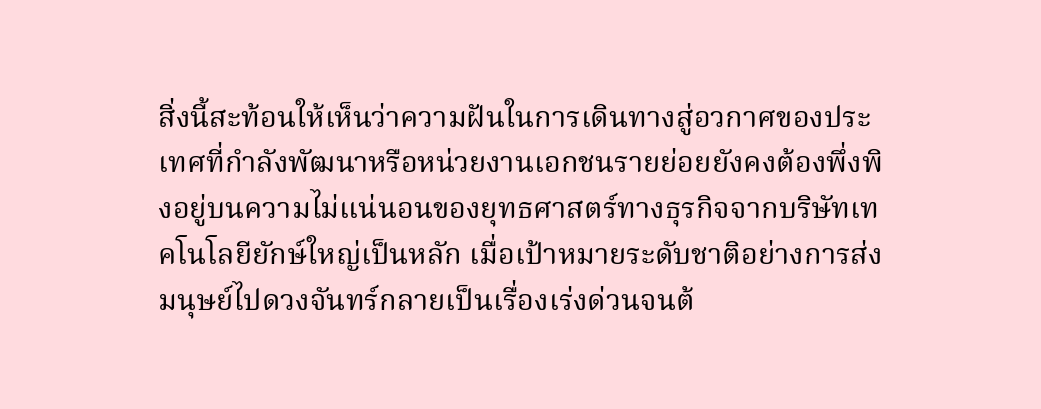สิ่งนี้สะท้อนให้เห็นว่าความฝันในการเดินทางสู่อวกาศของประเทศที่กำลังพัฒนาหรือหน่วยงานเอกชนรายย่อยยังคงต้องพึ่งพิงอยู่บนความไม่แน่นอนของยุทธศาสตร์ทางธุรกิจจากบริษัทเทคโนโลยียักษ์ใหญ่เป็นหลัก เมื่อเป้าหมายระดับชาติอย่างการส่งมนุษย์ไปดวงจันทร์กลายเป็นเรื่องเร่งด่วนจนต้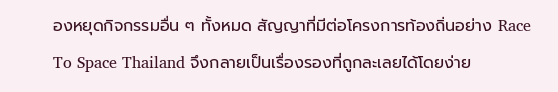องหยุดกิจกรรมอื่น ๆ ทั้งหมด สัญญาที่มีต่อโครงการท้องถิ่นอย่าง Race To Space Thailand จึงกลายเป็นเรื่องรองที่ถูกละเลยได้โดยง่าย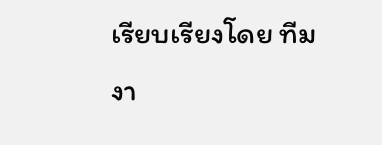เรียบเรียงโดย ทีมงา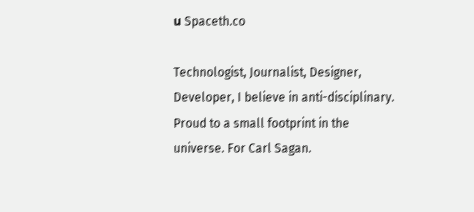น Spaceth.co

Technologist, Journalist, Designer, Developer, I believe in anti-disciplinary. Proud to a small footprint in the universe. For Carl Sagan.